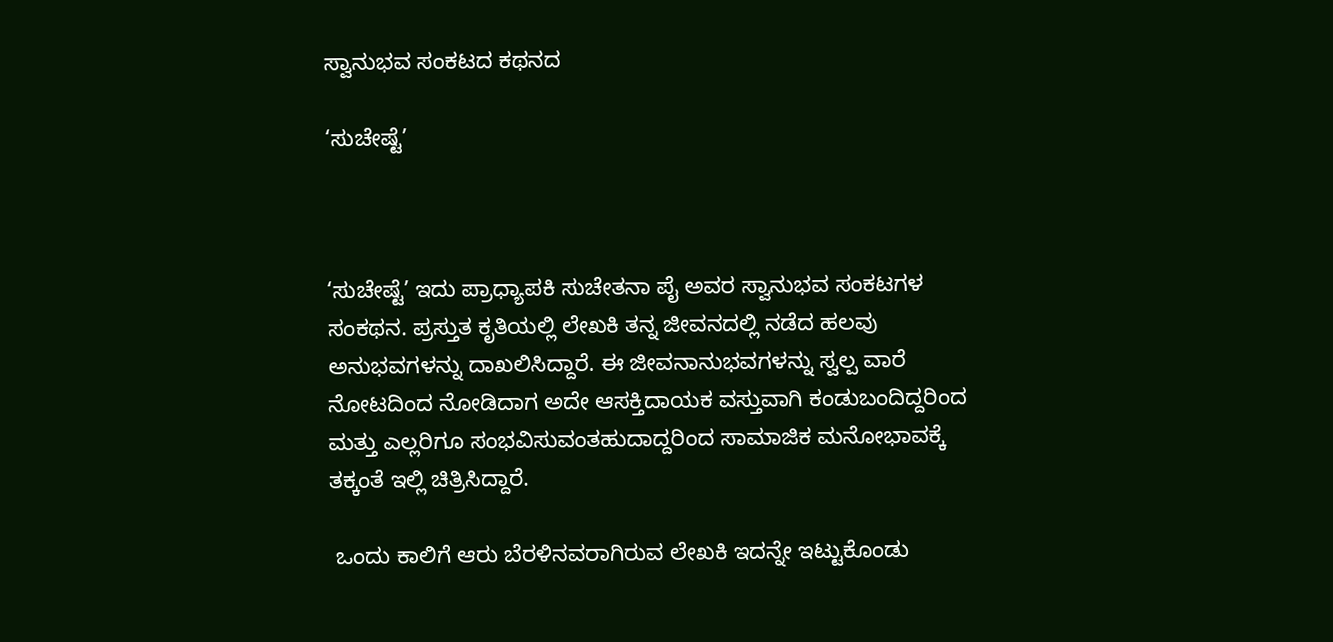ಸ್ವಾನುಭವ ಸಂಕಟದ ಕಥನದ

‘ಸುಚೇಷ್ಟೆ’



‘ಸುಚೇಷ್ಟೆ’ ಇದು ಪ್ರಾಧ್ಯಾಪಕಿ ಸುಚೇತನಾ ಪೈ ಅವರ ಸ್ವಾನುಭವ ಸಂಕಟಗಳ ಸಂಕಥನ. ಪ್ರಸ್ತುತ ಕೃತಿಯಲ್ಲಿ ಲೇಖಕಿ ತನ್ನ ಜೀವನದಲ್ಲಿ ನಡೆದ ಹಲವು ಅನುಭವಗಳನ್ನು ದಾಖಲಿಸಿದ್ದಾರೆ. ಈ ಜೀವನಾನುಭವಗಳನ್ನು ಸ್ವಲ್ಪ ವಾರೆ ನೋಟದಿಂದ ನೋಡಿದಾಗ ಅದೇ ಆಸಕ್ತಿದಾಯಕ ವಸ್ತುವಾಗಿ ಕಂಡುಬಂದಿದ್ದರಿಂದ ಮತ್ತು ಎಲ್ಲರಿಗೂ ಸಂಭವಿಸುವಂತಹುದಾದ್ದರಿಂದ ಸಾಮಾಜಿಕ ಮನೋಭಾವಕ್ಕೆ ತಕ್ಕಂತೆ ಇಲ್ಲಿ ಚಿತ್ರಿಸಿದ್ದಾರೆ.

 ಒಂದು ಕಾಲಿಗೆ ಆರು ಬೆರಳಿನವರಾಗಿರುವ ಲೇಖಕಿ ಇದನ್ನೇ ಇಟ್ಟುಕೊಂಡು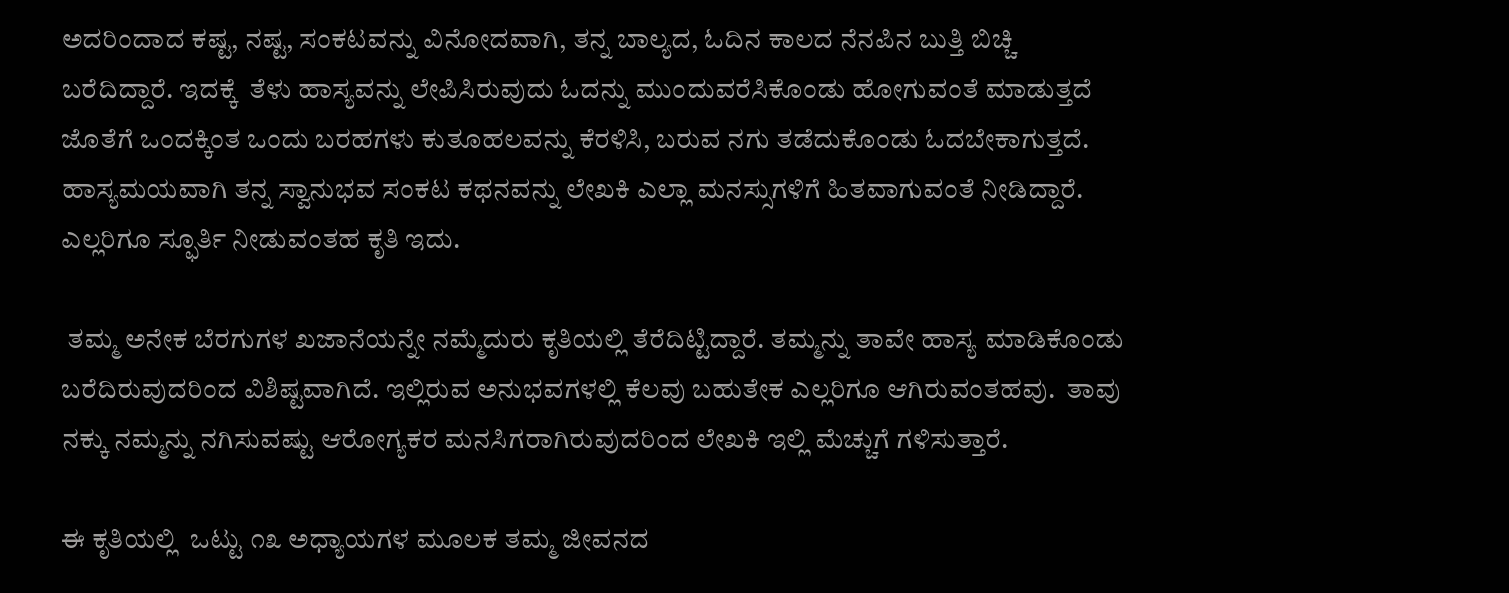ಅದರಿಂದಾದ ಕಷ್ಟ, ನಷ್ಟ, ಸಂಕಟವನ್ನು ವಿನೋದವಾಗಿ, ತನ್ನ ಬಾಲ್ಯದ, ಓದಿನ ಕಾಲದ ನೆನಪಿನ ಬುತ್ತಿ ಬಿಚ್ಚಿ ಬರೆದಿದ್ದಾರೆ. ಇದಕ್ಕೆ  ತೆಳು ಹಾಸ್ಯವನ್ನು ಲೇಪಿಸಿರುವುದು ಓದನ್ನು ಮುಂದುವರೆಸಿಕೊಂಡು ಹೋಗುವಂತೆ ಮಾಡುತ್ತದೆ ಜೊತೆಗೆ ಒಂದಕ್ಕಿಂತ ಒಂದು ಬರಹಗಳು ಕುತೂಹಲವನ್ನು ಕೆರಳಿಸಿ, ಬರುವ ನಗು ತಡೆದುಕೊಂಡು ಓದಬೇಕಾಗುತ್ತದೆ. ಹಾಸ್ಯಮಯವಾಗಿ ತನ್ನ ಸ್ವಾನುಭವ ಸಂಕಟ ಕಥನವನ್ನು ಲೇಖಕಿ ಎಲ್ಲಾ ಮನಸ್ಸುಗಳಿಗೆ ಹಿತವಾಗುವಂತೆ ನೀಡಿದ್ದಾರೆ. ಎಲ್ಲರಿಗೂ ಸ್ಫೂರ್ತಿ ನೀಡುವಂತಹ ಕೃತಿ ಇದು.

 ತಮ್ಮ ಅನೇಕ ಬೆರಗುಗಳ ಖಜಾನೆಯನ್ನೇ ನಮ್ಮೆದುರು ಕೃತಿಯಲ್ಲಿ ತೆರೆದಿಟ್ಟಿದ್ದಾರೆ. ತಮ್ಮನ್ನು ತಾವೇ ಹಾಸ್ಯ ಮಾಡಿಕೊಂಡು ಬರೆದಿರುವುದರಿಂದ ವಿಶಿಷ್ಟವಾಗಿದೆ. ಇಲ್ಲಿರುವ ಅನುಭವಗಳಲ್ಲಿ ಕೆಲವು ಬಹುತೇಕ ಎಲ್ಲರಿಗೂ ಆಗಿರುವಂತಹವು.  ತಾವು ನಕ್ಕು ನಮ್ಮನ್ನು ನಗಿಸುವಷ್ಟು ಆರೋಗ್ಯಕರ ಮನಸಿಗರಾಗಿರುವುದರಿಂದ ಲೇಖಕಿ ಇಲ್ಲಿ ಮೆಚ್ಚುಗೆ ಗಳಿಸುತ್ತಾರೆ.

ಈ ಕೃತಿಯಲ್ಲಿ  ಒಟ್ಟು ೧೩ ಅಧ್ಯಾಯಗಳ ಮೂಲಕ ತಮ್ಮ ಜೀವನದ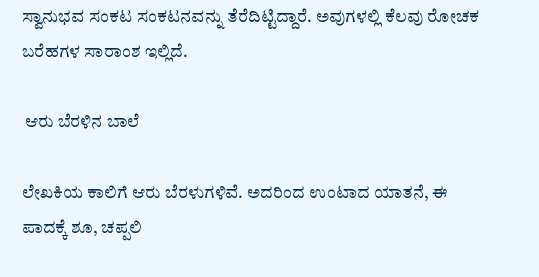ಸ್ವಾನುಭವ ಸಂಕಟ ಸಂಕಟನವನ್ನು ತೆರೆದಿಟ್ಟಿದ್ದಾರೆ. ಅವುಗಳಲ್ಲಿ ಕೆಲವು ರೋಚಕ ಬರೆಹಗಳ ಸಾರಾಂಶ ಇಲ್ಲಿದೆ.

 ಆರು ಬೆರಳಿನ ಬಾಲೆ

ಲೇಖಕಿಯ ಕಾಲಿಗೆ ಆರು ಬೆರಳುಗಳಿವೆ. ಅದರಿಂದ ಉಂಟಾದ ಯಾತನೆ, ಈ ಪಾದಕ್ಕೆ ಶೂ, ಚಪ್ಪಲಿ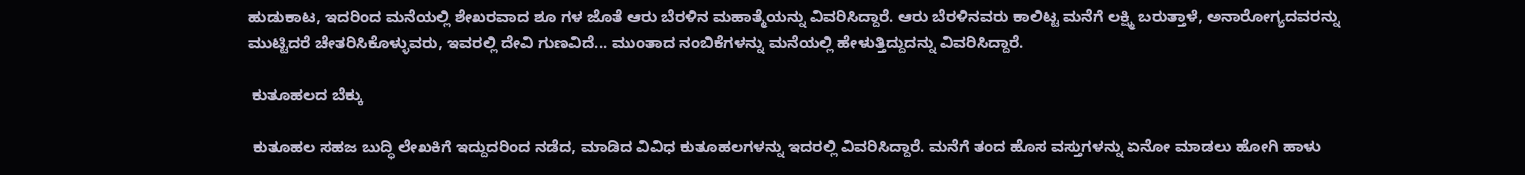ಹುಡುಕಾಟ, ಇದರಿಂದ ಮನೆಯಲ್ಲಿ ಶೇಖರವಾದ ಶೂ ಗಳ ಜೊತೆ ಆರು ಬೆರಳಿನ ಮಹಾತ್ಮೆಯನ್ನು ವಿವರಿಸಿದ್ದಾರೆ. ಆರು ಬೆರಳಿನವರು ಕಾಲಿಟ್ಟ ಮನೆಗೆ ಲಕ್ಷ್ಮಿ ಬರುತ್ತಾಳೆ, ಅನಾರೋಗ್ಯದವರನ್ನು ಮುಟ್ಟಿದರೆ ಚೇತರಿಸಿಕೊಳ್ಳುವರು, ಇವರಲ್ಲಿ ದೇವಿ ಗುಣವಿದೆ... ಮುಂತಾದ ನಂಬಿಕೆಗಳನ್ನು ಮನೆಯಲ್ಲಿ ಹೇಳುತ್ತಿದ್ದುದನ್ನು ವಿವರಿಸಿದ್ದಾರೆ.

 ಕುತೂಹಲದ ಬೆಕ್ಕು

 ಕುತೂಹಲ ಸಹಜ ಬುದ್ಧಿ ಲೇಖಕಿಗೆ ಇದ್ದುದರಿಂದ ನಡೆದ, ಮಾಡಿದ ವಿವಿಧ ಕುತೂಹಲಗಳನ್ನು ಇದರಲ್ಲಿ ವಿವರಿಸಿದ್ದಾರೆ. ಮನೆಗೆ ತಂದ ಹೊಸ ವಸ್ತುಗಳನ್ನು ಏನೋ ಮಾಡಲು ಹೋಗಿ ಹಾಳು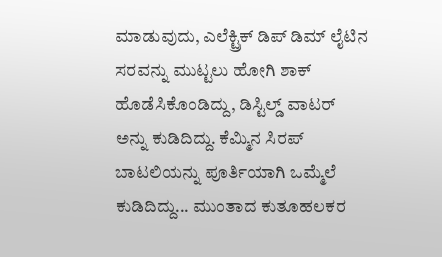ಮಾಡುವುದು, ಎಲೆಕ್ಟ್ರಿಕ್ ಡಿಪ್ ಡಿಮ್ ಲೈಟಿನ ಸರವನ್ನು ಮುಟ್ಟಲು ಹೋಗಿ ಶಾಕ್ ಹೊಡೆಸಿಕೊಂಡಿದ್ದು, ಡಿಸ್ಟಿಲ್ಡ್ ವಾಟರ್ ಅನ್ನು ಕುಡಿದಿದ್ದು. ಕೆಮ್ಮಿನ ಸಿರಪ್ ಬಾಟಲಿಯನ್ನು ಪೂರ್ತಿಯಾಗಿ ಒಮ್ಮೆಲೆ ಕುಡಿದಿದ್ದು... ಮುಂತಾದ ಕುತೂಹಲಕರ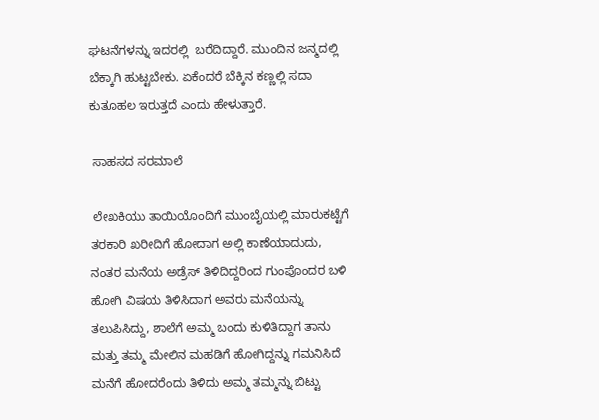ಘಟನೆಗಳನ್ನು ಇದರಲ್ಲಿ  ಬರೆದಿದ್ದಾರೆ. ಮುಂದಿನ ಜನ್ಮದಲ್ಲಿ ಬೆಕ್ಕಾಗಿ ಹುಟ್ಟಬೇಕು. ಏಕೆಂದರೆ ಬೆಕ್ಕಿನ ಕಣ್ಣಲ್ಲಿ ಸದಾ ಕುತೂಹಲ ಇರುತ್ತದೆ ಎಂದು ಹೇಳುತ್ತಾರೆ.

 ಸಾಹಸದ ಸರಮಾಲೆ

 ಲೇಖಕಿಯು ತಾಯಿಯೊಂದಿಗೆ ಮುಂಬೈಯಲ್ಲಿ ಮಾರುಕಟ್ಟೆಗೆ ತರಕಾರಿ ಖರೀದಿಗೆ ಹೋದಾಗ ಅಲ್ಲಿ ಕಾಣೆಯಾದುದು, ನಂತರ ಮನೆಯ ಅಡ್ರೆಸ್ ತಿಳಿದಿದ್ದರಿಂದ ಗುಂಪೊಂದರ ಬಳಿ ಹೋಗಿ ವಿಷಯ ತಿಳಿಸಿದಾಗ ಅವರು ಮನೆಯನ್ನು ತಲುಪಿಸಿದ್ದು, ಶಾಲೆಗೆ ಅಮ್ಮ ಬಂದು ಕುಳಿತಿದ್ದಾಗ ತಾನು ಮತ್ತು ತಮ್ಮ ಮೇಲಿನ ಮಹಡಿಗೆ ಹೋಗಿದ್ದನ್ನು ಗಮನಿಸಿದೆ ಮನೆಗೆ ಹೋದರೆಂದು ತಿಳಿದು ಅಮ್ಮ ತಮ್ಮನ್ನು ಬಿಟ್ಟು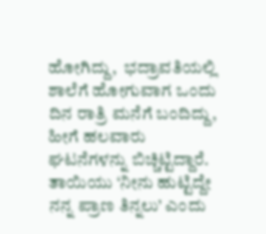ಹೋಗಿದ್ದು,  ಭದ್ರಾವತಿಯಲ್ಲಿ ಶಾಲೆಗೆ ಹೋಗುವಾಗ ಒಂದು ದಿನ ರಾತ್ರಿ ಮನೆಗೆ ಬಂದಿದ್ದು, ಹೀಗೆ ಹಲವಾರು ಘಟನೆಗಳನ್ನು ಬಿಚ್ಚಿಟ್ಟಿದ್ದಾರೆ. ತಾಯಿಯು ‘ನೀನು ಹುಟ್ಟಿದ್ದೇ ನನ್ನ ಪ್ರಾಣ ತಿನ್ನಲು’ ಎಂದು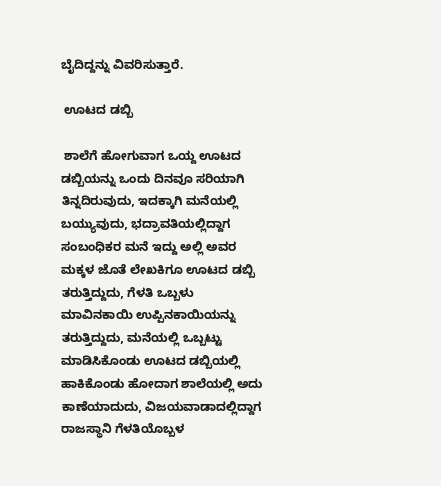ಬೈದಿದ್ದನ್ನು ವಿವರಿಸುತ್ತಾರೆ.

 ಊಟದ ಡಬ್ಬಿ

 ಶಾಲೆಗೆ ಹೋಗುವಾಗ ಒಯ್ದ ಊಟದ ಡಬ್ಬಿಯನ್ನು ಒಂದು ದಿನವೂ ಸರಿಯಾಗಿ ತಿನ್ನದಿರುವುದು, ಇದಕ್ಕಾಗಿ ಮನೆಯಲ್ಲಿ ಬಯ್ಯುವುದು, ಭದ್ರಾವತಿಯಲ್ಲಿದ್ದಾಗ ಸಂಬಂಧಿಕರ ಮನೆ ಇದ್ದು ಅಲ್ಲಿ ಅವರ ಮಕ್ಕಳ ಜೊತೆ ಲೇಖಕಿಗೂ ಊಟದ ಡಬ್ಬಿ ತರುತ್ತಿದ್ದುದು, ಗೆಳತಿ ಒಬ್ಬಳು ಮಾವಿನಕಾಯಿ ಉಪ್ಪಿನಕಾಯಿಯನ್ನು ತರುತ್ತಿದ್ದುದು, ಮನೆಯಲ್ಲಿ ಒಬ್ಬಟ್ಟು ಮಾಡಿಸಿಕೊಂಡು ಊಟದ ಡಬ್ಬಿಯಲ್ಲಿ ಹಾಕಿಕೊಂಡು ಹೋದಾಗ ಶಾಲೆಯಲ್ಲಿ ಅದು ಕಾಣೆಯಾದುದು, ವಿಜಯವಾಡಾದಲ್ಲಿದ್ದಾಗ ರಾಜಸ್ಥಾನಿ ಗೆಳತಿಯೊಬ್ಬಳ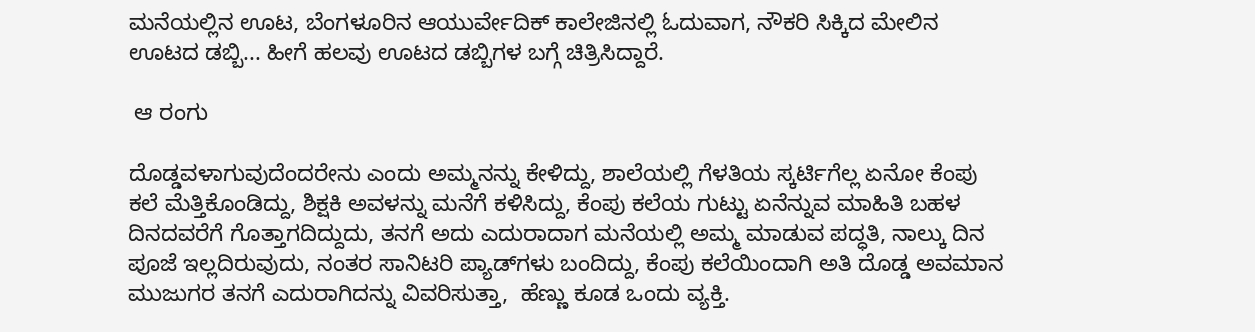ಮನೆಯಲ್ಲಿನ ಊಟ, ಬೆಂಗಳೂರಿನ ಆಯುರ್ವೇದಿಕ್ ಕಾಲೇಜಿನಲ್ಲಿ ಓದುವಾಗ, ನೌಕರಿ ಸಿಕ್ಕಿದ ಮೇಲಿನ ಊಟದ ಡಬ್ಬಿ... ಹೀಗೆ ಹಲವು ಊಟದ ಡಬ್ಬಿಗಳ ಬಗ್ಗೆ ಚಿತ್ರಿಸಿದ್ದಾರೆ.

 ಆ ರಂಗು

ದೊಡ್ಡವಳಾಗುವುದೆಂದರೇನು ಎಂದು ಅಮ್ಮನನ್ನು ಕೇಳಿದ್ದು, ಶಾಲೆಯಲ್ಲಿ ಗೆಳತಿಯ ಸ್ಕರ್ಟಿಗೆಲ್ಲ ಏನೋ ಕೆಂಪು ಕಲೆ ಮೆತ್ತಿಕೊಂಡಿದ್ದು, ಶಿಕ್ಷಕಿ ಅವಳನ್ನು ಮನೆಗೆ ಕಳಿಸಿದ್ದು, ಕೆಂಪು ಕಲೆಯ ಗುಟ್ಟು ಏನೆನ್ನುವ ಮಾಹಿತಿ ಬಹಳ ದಿನದವರೆಗೆ ಗೊತ್ತಾಗದಿದ್ದುದು, ತನಗೆ ಅದು ಎದುರಾದಾಗ ಮನೆಯಲ್ಲಿ ಅಮ್ಮ ಮಾಡುವ ಪದ್ಧತಿ, ನಾಲ್ಕು ದಿನ ಪೂಜೆ ಇಲ್ಲದಿರುವುದು, ನಂತರ ಸಾನಿಟರಿ ಪ್ಯಾಡ್‌ಗಳು ಬಂದಿದ್ದು, ಕೆಂಪು ಕಲೆಯಿಂದಾಗಿ ಅತಿ ದೊಡ್ಡ ಅವಮಾನ ಮುಜುಗರ ತನಗೆ ಎದುರಾಗಿದನ್ನು ವಿವರಿಸುತ್ತಾ,  ಹೆಣ್ಣು ಕೂಡ ಒಂದು ವ್ಯಕ್ತಿ.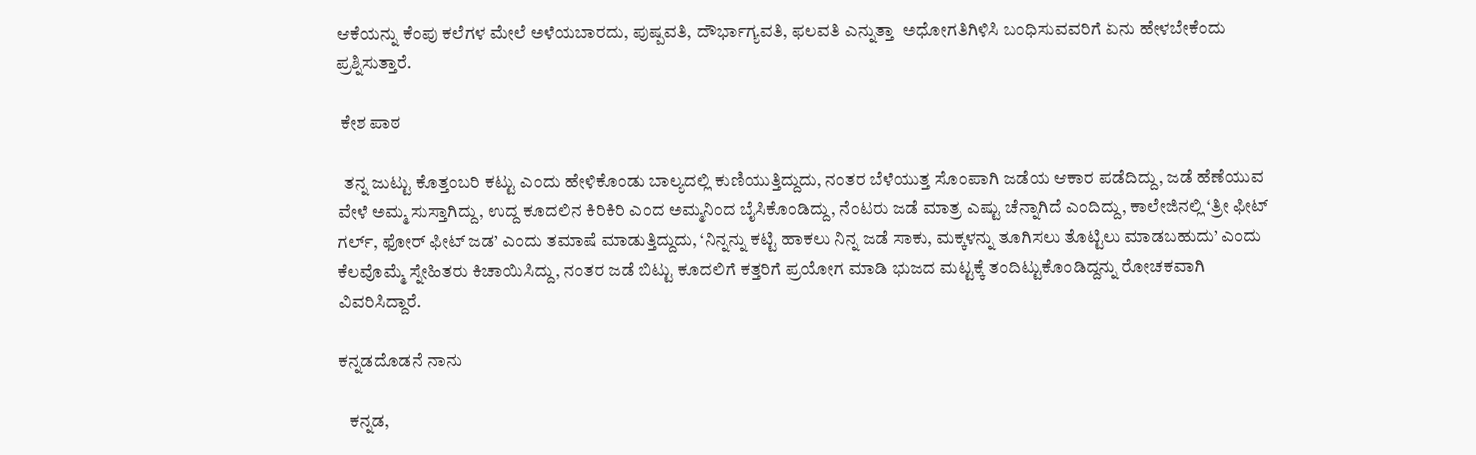ಆಕೆಯನ್ನು ಕೆಂಪು ಕಲೆಗಳ ಮೇಲೆ ಅಳೆಯಬಾರದು, ಪುಷ್ಪವತಿ, ದೌರ್ಭಾಗ್ಯವತಿ, ಫಲವತಿ ಎನ್ನುತ್ತಾ  ಅಧೋಗತಿಗಿಳಿಸಿ ಬಂಧಿಸುವವರಿಗೆ ಏನು ಹೇಳಬೇಕೆಂದು ಪ್ರಶ್ನಿಸುತ್ತಾರೆ.

 ಕೇಶ ಪಾಠ

  ತನ್ನ ಜುಟ್ಟು ಕೊತ್ತಂಬರಿ ಕಟ್ಟು ಎಂದು ಹೇಳಿಕೊಂಡು ಬಾಲ್ಯದಲ್ಲಿ ಕುಣಿಯುತ್ತಿದ್ದುದು, ನಂತರ ಬೆಳೆಯುತ್ತ ಸೊಂಪಾಗಿ ಜಡೆಯ ಆಕಾರ ಪಡೆದಿದ್ದು, ಜಡೆ ಹೆಣೆಯುವ ವೇಳೆ ಅಮ್ಮ ಸುಸ್ತಾಗಿದ್ದು, ಉದ್ದ ಕೂದಲಿನ ಕಿರಿಕಿರಿ ಎಂದ ಅಮ್ಮನಿಂದ ಬೈಸಿಕೊಂಡಿದ್ದು, ನೆಂಟರು ಜಡೆ ಮಾತ್ರ ಎಷ್ಟು ಚೆನ್ನಾಗಿದೆ ಎಂದಿದ್ದು, ಕಾಲೇಜಿನಲ್ಲಿ ‘ತ್ರೀ ಫೀಟ್ ಗರ್ಲ್, ಫೋರ್ ಫೀಟ್ ಜಡ’ ಎಂದು ತಮಾಷೆ ಮಾಡುತ್ತಿದ್ದುದು, ‘ನಿನ್ನನ್ನು ಕಟ್ಟಿ ಹಾಕಲು ನಿನ್ನ ಜಡೆ ಸಾಕು, ಮಕ್ಕಳನ್ನು ತೂಗಿಸಲು ತೊಟ್ಟಿಲು ಮಾಡಬಹುದು’ ಎಂದು ಕೆಲವೊಮ್ಮೆ ಸ್ನೇಹಿತರು ಕಿಚಾಯಿಸಿದ್ದು, ನಂತರ ಜಡೆ ಬಿಟ್ಟು ಕೂದಲಿಗೆ ಕತ್ತರಿಗೆ ಪ್ರಯೋಗ ಮಾಡಿ ಭುಜದ ಮಟ್ಟಕ್ಕೆ ತಂದಿಟ್ಟುಕೊಂಡಿದ್ದನ್ನು ರೋಚಕವಾಗಿ ವಿವರಿಸಿದ್ದಾರೆ.

ಕನ್ನಡದೊಡನೆ ನಾನು

   ಕನ್ನಡ,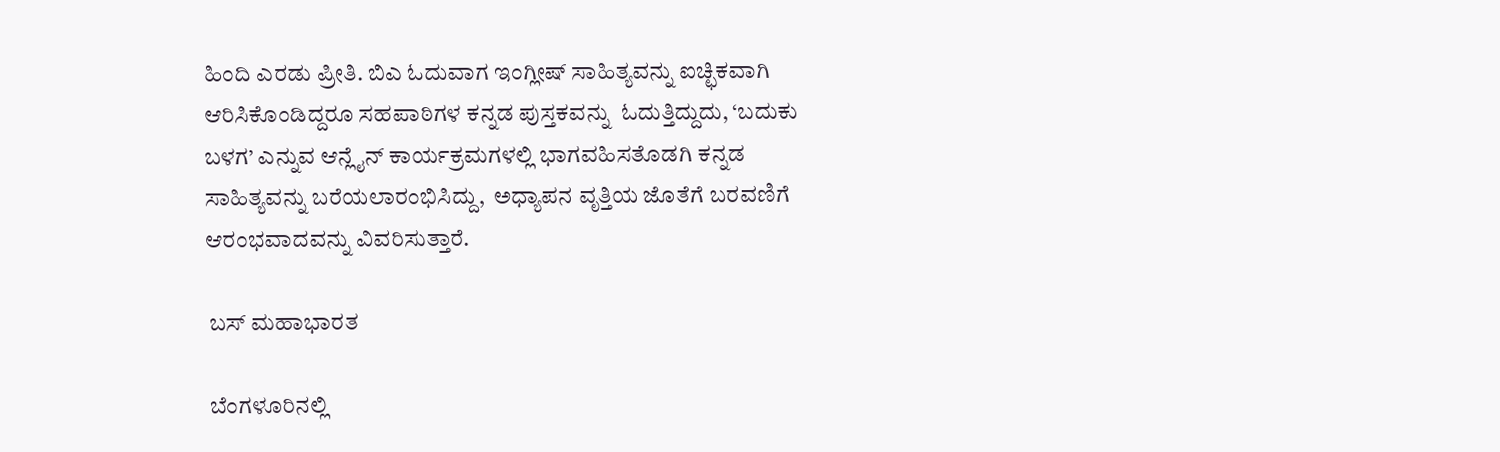ಹಿಂದಿ ಎರಡು ಪ್ರೀತಿ. ಬಿಎ ಓದುವಾಗ ಇಂಗ್ಲೀಷ್ ಸಾಹಿತ್ಯವನ್ನು ಐಚ್ಛಿಕವಾಗಿ ಆರಿಸಿಕೊಂಡಿದ್ದರೂ ಸಹಪಾಠಿಗಳ ಕನ್ನಡ ಪುಸ್ತಕವನ್ನು  ಓದುತ್ತಿದ್ದುದು, ‘ಬದುಕು ಬಳಗ’ ಎನ್ನುವ ಆನ್ಲೈನ್ ಕಾರ್ಯಕ್ರಮಗಳಲ್ಲಿ ಭಾಗವಹಿಸತೊಡಗಿ ಕನ್ನಡ ಸಾಹಿತ್ಯವನ್ನು ಬರೆಯಲಾರಂಭಿಸಿದ್ದು,  ಅಧ್ಯಾಪನ ವೃತ್ತಿಯ ಜೊತೆಗೆ ಬರವಣಿಗೆ ಆರಂಭವಾದವನ್ನು ವಿವರಿಸುತ್ತಾರೆ.

 ಬಸ್ ಮಹಾಭಾರತ

 ಬೆಂಗಳೂರಿನಲ್ಲಿ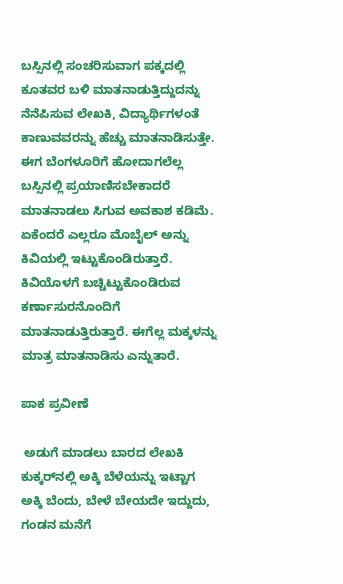ಬಸ್ಸಿನಲ್ಲಿ ಸಂಚರಿಸುವಾಗ ಪಕ್ಕದಲ್ಲಿ ಕೂತವರ ಬಳಿ ಮಾತನಾಡುತ್ತಿದ್ದುದನ್ನು ನೆನೆಪಿಸುವ ಲೇಖಕಿ, ವಿದ್ಯಾರ್ಥಿಗಳಂತೆ ಕಾಣುವವರನ್ನು ಹೆಚ್ಚು ಮಾತನಾಡಿಸುತ್ತೇ. ಈಗ ಬೆಂಗಳೂರಿಗೆ ಹೋದಾಗಲೆಲ್ಲ ಬಸ್ಸಿನಲ್ಲಿ ಪ್ರಯಾಣಿಸಬೇಕಾದರೆ ಮಾತನಾಡಲು ಸಿಗುವ ಅವಕಾಶ ಕಡಿಮೆ. ಏಕೆಂದರೆ ಎಲ್ಲರೂ ಮೊಬೈಲ್ ಅನ್ನು ಕಿವಿಯಲ್ಲಿ ಇಟ್ಟುಕೊಂಡಿರುತ್ತಾರೆ. ಕಿವಿಯೊಳಗೆ ಬಚ್ಚಿಟ್ಟುಕೊಂಡಿರುವ ಕರ್ಣಾಸುರನೊಂದಿಗೆ ಮಾತನಾಡುತ್ತಿರುತ್ತಾರೆ. ಈಗೆಲ್ಲ ಮಕ್ಕಳನ್ನು ಮಾತ್ರ ಮಾತನಾಡಿಸು ಎನ್ನುತಾರೆ.

ಪಾಕ ಪ್ರವೀಣೆ

 ಅಡುಗೆ ಮಾಡಲು ಬಾರದ ಲೇಖಕಿ ಕುಕ್ಕರ್‌ನಲ್ಲಿ ಅಕ್ಕಿ ಬೆಳೆಯನ್ನು ಇಟ್ಟಾಗ ಅಕ್ಕಿ ಬೆಂದು, ಬೇಳೆ ಬೇಯದೇ ಇದ್ದುದು,  ಗಂಡನ ಮನೆಗೆ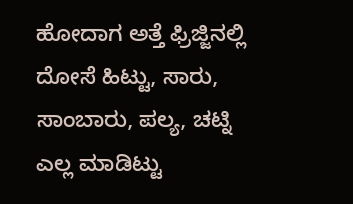ಹೋದಾಗ ಅತ್ತೆ ಫ್ರಿಜ್ಜಿನಲ್ಲಿ ದೋಸೆ ಹಿಟ್ಟು, ಸಾರು, ಸಾಂಬಾರು, ಪಲ್ಯ, ಚಟ್ನಿ ಎಲ್ಲ ಮಾಡಿಟ್ಟು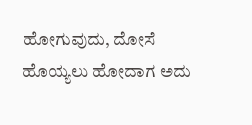ಹೋಗುವುದು, ದೋಸೆ ಹೊಯ್ಯಲು ಹೋದಾಗ ಅದು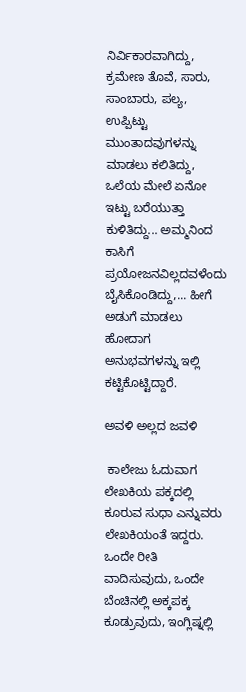ನಿರ್ವಿಕಾರವಾಗಿದ್ದು,  ಕ್ರಮೇಣ ತೊವೆ, ಸಾರು, ಸಾಂಬಾರು, ಪಲ್ಯ, ಉಪ್ಪಿಟ್ಟು ಮುಂತಾದವುಗಳನ್ನು ಮಾಡಲು ಕಲಿತಿದ್ದು, ಒಲೆಯ ಮೇಲೆ ಏನೋ ಇಟ್ಟು ಬರೆಯುತ್ತಾ ಕುಳಿತಿದ್ದು... ಅಮ್ಮನಿಂದ ಕಾಸಿಗೆ ಪ್ರಯೋಜನವಿಲ್ಲದವಳೆಂದು ಬೈಸಿಕೊಂಡಿದ್ದು,... ಹೀಗೆ ಅಡುಗೆ ಮಾಡಲು ಹೋದಾಗ ಅನುಭವಗಳನ್ನು ಇಲ್ಲಿ ಕಟ್ಟಿಕೊಟ್ಟಿದ್ದಾರೆ.

ಅವಳಿ ಅಲ್ಲದ ಜವಳಿ

 ಕಾಲೇಜು ಓದುವಾಗ ಲೇಖಕಿಯ ಪಕ್ಕದಲ್ಲಿ ಕೂರುವ ಸುಧಾ ಎನ್ನುವರು ಲೇಖಕಿಯಂತೆ ಇದ್ದರು. ಒಂದೇ ರೀತಿ ವಾದಿಸುವುದು, ಒಂದೇ ಬೆಂಚಿನಲ್ಲಿ ಅಕ್ಕಪಕ್ಕ ಕೂಡ್ರುವುದು, ಇಂಗ್ಲಿಷ್ನಲ್ಲಿ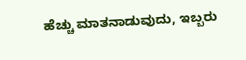ಹೆಚ್ಚು ಮಾತನಾಡುವುದು, ಇಬ್ಬರು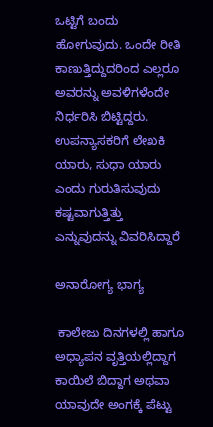ಒಟ್ಟಿಗೆ ಬಂದು ಹೋಗುವುದು. ಒಂದೇ ರೀತಿ  ಕಾಣುತ್ತಿದ್ದುದರಿಂದ ಎಲ್ಲರೂ ಅವರನ್ನು ಅವಳಿಗಳೆಂದೇ ನಿರ್ಧರಿಸಿ ಬಿಟ್ಟಿದ್ದರು. ಉಪನ್ಯಾಸಕರಿಗೆ ಲೇಖಕಿ ಯಾರು, ಸುಧಾ ಯಾರು ಎಂದು ಗುರುತಿಸುವುದು ಕಷ್ಟವಾಗುತ್ತಿತ್ತು  ಎನ್ನುವುದನ್ನು ವಿವರಿಸಿದ್ದಾರೆ

ಅನಾರೋಗ್ಯ ಭಾಗ್ಯ

 ಕಾಲೇಜು ದಿನಗಳಲ್ಲಿ ಹಾಗೂ ಅಧ್ಯಾಪನ ವೃತ್ತಿಯಲ್ಲಿದ್ದಾಗ ಕಾಯಿಲೆ ಬಿದ್ದಾಗ ಅಥವಾ ಯಾವುದೇ ಅಂಗಕ್ಕೆ ಪೆಟ್ಟು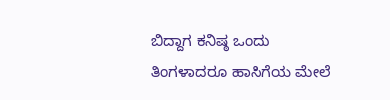ಬಿದ್ದಾಗ ಕನಿಷ್ಠ ಒಂದು ತಿಂಗಳಾದರೂ ಹಾಸಿಗೆಯ ಮೇಲೆ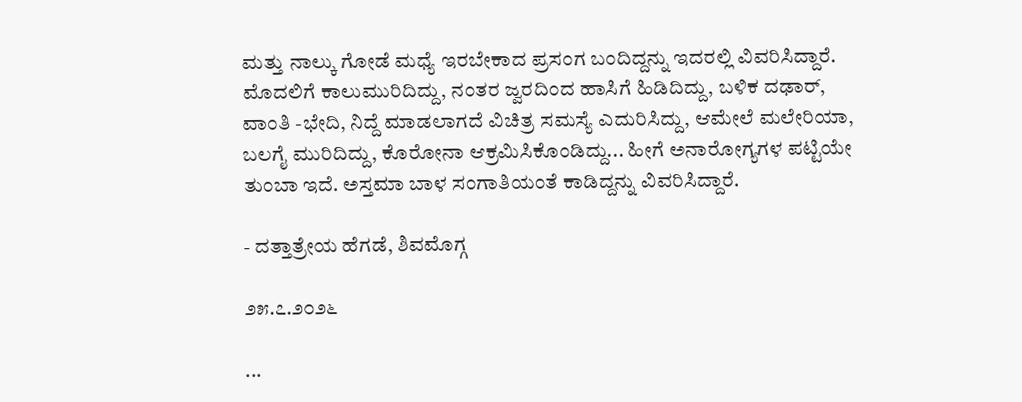ಮತ್ತು ನಾಲ್ಕು ಗೋಡೆ ಮಧ್ಯೆ ಇರಬೇಕಾದ ಪ್ರಸಂಗ ಬಂದಿದ್ದನ್ನು ಇದರಲ್ಲಿ ವಿವರಿಸಿದ್ದಾರೆ. ಮೊದಲಿಗೆ ಕಾಲುಮುರಿದಿದ್ದು, ನಂತರ ಜ್ವರದಿಂದ ಹಾಸಿಗೆ ಹಿಡಿದಿದ್ದು, ಬಳಿಕ ದಢಾರ್, ವಾಂತಿ -ಭೇದಿ, ನಿದ್ದೆ ಮಾಡಲಾಗದೆ ವಿಚಿತ್ರ ಸಮಸ್ಯೆ ಎದುರಿಸಿದ್ದು, ಆಮೇಲೆ ಮಲೇರಿಯಾ, ಬಲಗೈ ಮುರಿದಿದ್ದು, ಕೊರೋನಾ ಆಕ್ರಮಿಸಿಕೊಂಡಿದ್ದು... ಹೀಗೆ ಅನಾರೋಗ್ಯಗಳ ಪಟ್ಟಿಯೇ ತುಂಬಾ ಇದೆ. ಅಸ್ತಮಾ ಬಾಳ ಸಂಗಾತಿಯಂತೆ ಕಾಡಿದ್ದನ್ನು ವಿವರಿಸಿದ್ದಾರೆ.

- ದತ್ತಾತ್ರೇಯ ಹೆಗಡೆ, ಶಿವಮೊಗ್ಗ

೨೫.೭.೨೦೨೬

...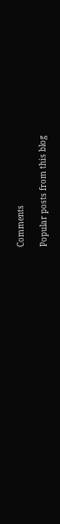Comments

Popular posts from this blog